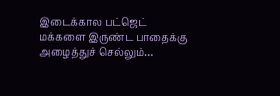இடைக்கால பட்ஜெட் மக்களை இருண்ட பாதைக்கு அழைத்துச் செல்லும்…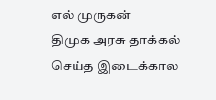எல் முருகன்
திமுக அரசு தாக்கல் செய்த இடைக்கால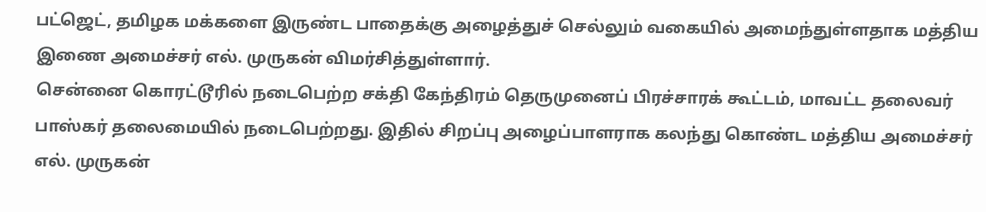பட்ஜெட், தமிழக மக்களை இருண்ட பாதைக்கு அழைத்துச் செல்லும் வகையில் அமைந்துள்ளதாக மத்திய இணை அமைச்சர் எல். முருகன் விமர்சித்துள்ளார்.
சென்னை கொரட்டூரில் நடைபெற்ற சக்தி கேந்திரம் தெருமுனைப் பிரச்சாரக் கூட்டம், மாவட்ட தலைவர் பாஸ்கர் தலைமையில் நடைபெற்றது. இதில் சிறப்பு அழைப்பாளராக கலந்து கொண்ட மத்திய அமைச்சர் எல். முருகன்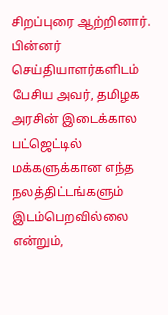சிறப்புரை ஆற்றினார்.
பின்னர் செய்தியாளர்களிடம் பேசிய அவர், தமிழக அரசின் இடைக்கால பட்ஜெட்டில் மக்களுக்கான எந்த நலத்திட்டங்களும் இடம்பெறவில்லை என்றும்,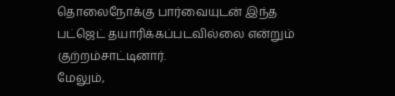தொலைநோக்கு பார்வையுடன் இந்த பட்ஜெட் தயாரிக்கப்படவில்லை என்றும் குற்றம்சாட்டினார்.
மேலும்,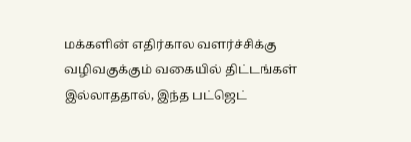மக்களின் எதிர்கால வளர்ச்சிக்கு வழிவகுக்கும் வகையில் திட்டங்கள் இல்லாததால், இந்த பட்ஜெட்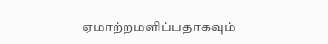ஏமாற்றமளிப்பதாகவும்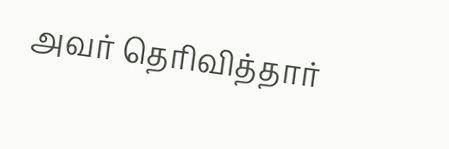அவர் தெரிவித்தார்